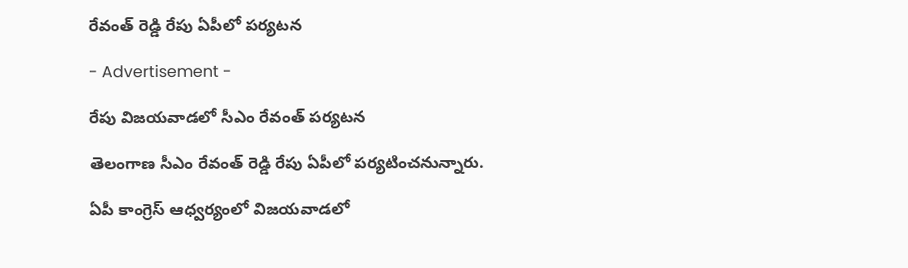రేవంత్ రెడ్డి రేపు ఏపీలో పర్యటన

- Advertisement -

రేపు విజయవాడలో సీఎం రేవంత్ పర్యటన

తెలంగాణ సీఎం రేవంత్ రెడ్డి రేపు ఏపీలో పర్యటించనున్నారు.

ఏపీ కాంగ్రెస్ ఆధ్వర్యంలో విజయవాడలో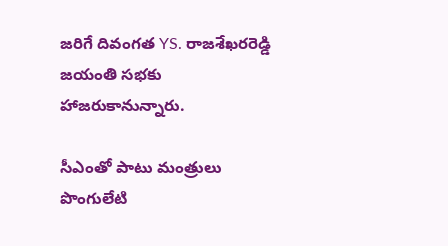జరిగే దివంగత YS. రాజశేఖరరెడ్డి జయంతి సభకు హాజరుకానున్నారు.

సీఎంతో పాటు మంత్రులు పొంగులేటి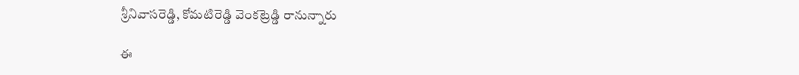శ్రీనివాసరెడ్డి, కోమటిరెడ్డి వెంకట్రెడ్డి రానున్నారు

ఈ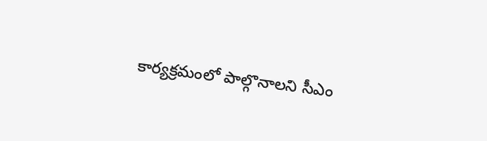కార్యక్రమంలో పాల్గొనాలని సీఎం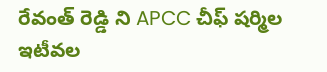రేవంత్ రెడ్డి ని APCC చీఫ్ షర్మిల ఇటీవల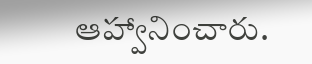ఆహ్వానించారు.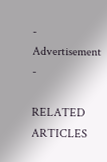- Advertisement -

RELATED ARTICLES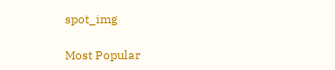spot_img

Most Popular